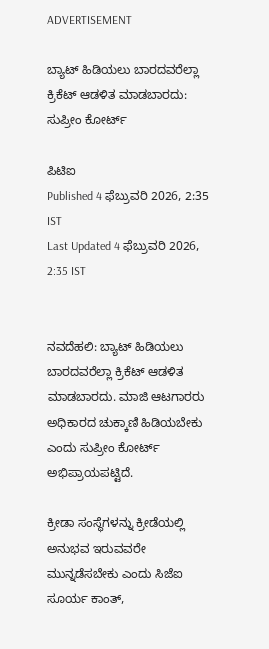ADVERTISEMENT

ಬ್ಯಾಟ್ ಹಿಡಿಯಲು ಬಾರದವರೆಲ್ಲಾ ಕ್ರಿಕೆಟ್ ಆಡಳಿತ ಮಾಡಬಾರದು: ಸುಪ್ರೀಂ ಕೋರ್ಟ್

ಪಿಟಿಐ
Published 4 ಫೆಬ್ರುವರಿ 2026, 2:35 IST
Last Updated 4 ಫೆಬ್ರುವರಿ 2026, 2:35 IST


ನವದೆಹಲಿ: ಬ್ಯಾಟ್ ಹಿಡಿಯಲು ಬಾರದವರೆಲ್ಲಾ ಕ್ರಿಕೆಟ್ ಆಡಳಿತ ಮಾಡಬಾರದು. ಮಾಜಿ ಆಟಗಾರರು ಅಧಿಕಾರದ ಚುಕ್ಕಾಣಿ ಹಿಡಿಯಬೇಕು ಎಂದು ಸುಪ್ರೀಂ ಕೋರ್ಟ್ ಅಭಿಪ್ರಾಯಪಟ್ಟಿದೆ.

ಕ್ರೀಡಾ ಸಂಸ್ಥೆಗಳನ್ನು ಕ್ರೀಡೆಯಲ್ಲಿ ಅನುಭವ ಇರುವವರೇ ಮುನ್ನಡೆಸಬೇಕು ಎಂದು ಸಿಜೆಐ ಸೂರ್ಯ ಕಾಂತ್,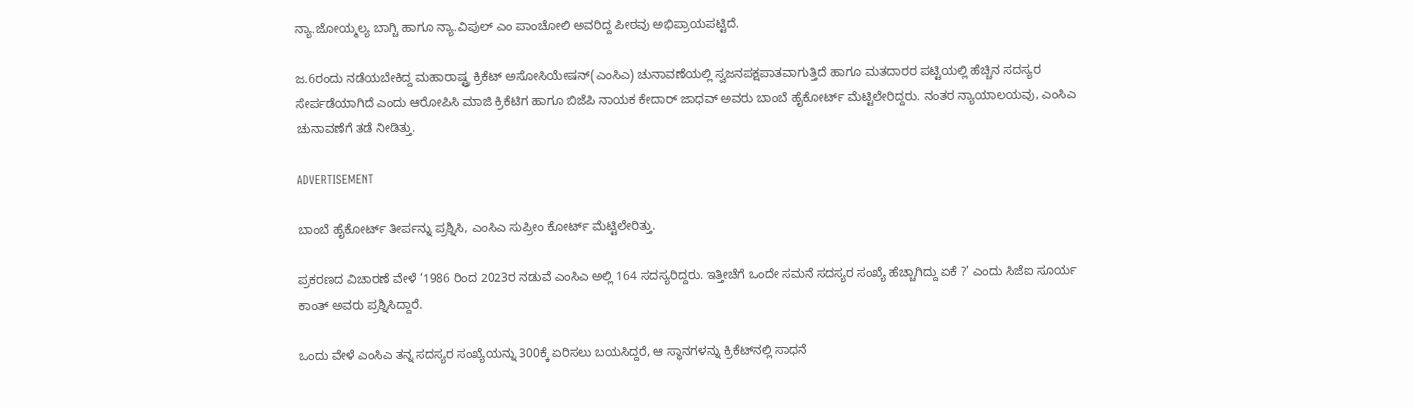ನ್ಯಾ.ಜೋಯ್ಮಲ್ಯ ಬಾಗ್ಚಿ ಹಾಗೂ ನ್ಯಾ.ವಿಪುಲ್ ಎಂ ಪಾಂಚೋಲಿ ಅವರಿದ್ದ ಪೀಠವು ಅಭಿಪ್ರಾಯಪಟ್ಟಿದೆ.

ಜ.6ರಂದು ನಡೆಯಬೇಕಿದ್ದ ಮಹಾರಾಷ್ಟ್ರ ಕ್ರಿಕೆಟ್ ಅಸೋಸಿಯೇಷನ್(ಎಂಸಿಎ) ಚುನಾವಣೆಯಲ್ಲಿ ಸ್ವಜನಪಕ್ಷಪಾತವಾಗುತ್ತಿದೆ ಹಾಗೂ ಮತದಾರರ ಪಟ್ಟಿಯಲ್ಲಿ ಹೆಚ್ಚಿನ ಸದಸ್ಯರ ಸೇರ್ಪಡೆಯಾಗಿದೆ ಎಂದು ಆರೋಪಿಸಿ ಮಾಜಿ ಕ್ರಿಕೆಟಿಗ ಹಾಗೂ ಬಿಜೆಪಿ ನಾಯಕ ಕೇದಾರ್ ಜಾಧವ್ ಅವರು ಬಾಂಬೆ ಹೈಕೋರ್ಟ್ ಮೆಟ್ಟಿಲೇರಿದ್ದರು. ನಂತರ ನ್ಯಾಯಾಲಯವು, ಎಂಸಿಎ ಚುನಾವಣೆಗೆ ತಡೆ ನೀಡಿತ್ತು.

ADVERTISEMENT

ಬಾಂಬೆ ಹೈಕೋರ್ಟ್ ತೀರ್ಪನ್ನು ಪ್ರಶ್ನಿಸಿ, ಎಂಸಿಎ ಸುಪ್ರೀಂ ಕೋರ್ಟ್ ಮೆಟ್ಟಿಲೇರಿತ್ತು.

ಪ್ರಕರಣದ ವಿಚಾರಣೆ ವೇಳೆ ‘1986 ರಿಂದ 2023ರ ನಡುವೆ ಎಂಸಿಎ ಅಲ್ಲಿ 164 ಸದಸ್ಯರಿದ್ದರು. ಇತ್ತೀಚೆಗೆ ಒಂದೇ ಸಮನೆ ಸದಸ್ಯರ ಸಂಖ್ಯೆ ಹೆಚ್ಚಾಗಿದ್ದು ಏಕೆ ?’ ಎಂದು ಸಿಜೆಐ ಸೂರ್ಯ ಕಾಂತ್ ಅವರು ಪ್ರಶ್ನಿಸಿದ್ದಾರೆ.

ಒಂದು ವೇಳೆ ಎಂಸಿಎ ತನ್ನ ಸದಸ್ಯರ ಸಂಖ್ಯೆಯನ್ನು 300ಕ್ಕೆ ಏರಿಸಲು ಬಯಸಿದ್ದರೆ, ಆ ಸ್ಥಾನಗಳನ್ನು ಕ್ರಿಕೆಟ್‌ನಲ್ಲಿ ಸಾಧನೆ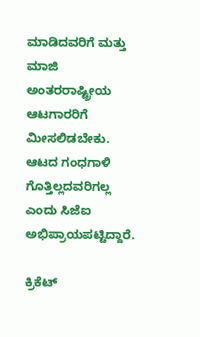ಮಾಡಿದವರಿಗೆ ಮತ್ತು ಮಾಜಿ ಅಂತರರಾಷ್ಟ್ರೀಯ ಆಟಗಾರರಿಗೆ ಮೀಸಲಿಡಬೇಕು. ಆಟದ ಗಂಧಗಾಳಿ ಗೊತ್ತಿಲ್ಲದವರಿಗಲ್ಲ ಎಂದು ಸಿಜೆಐ ಅಭಿಪ್ರಾಯಪಟ್ಟಿದ್ದಾರೆ.

ಕ್ರಿಕೆಟ್‌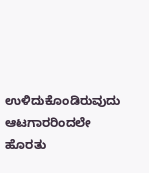ಉಳಿದುಕೊಂಡಿರುವುದು ಆಟಗಾರರಿಂದಲೇ ಹೊರತು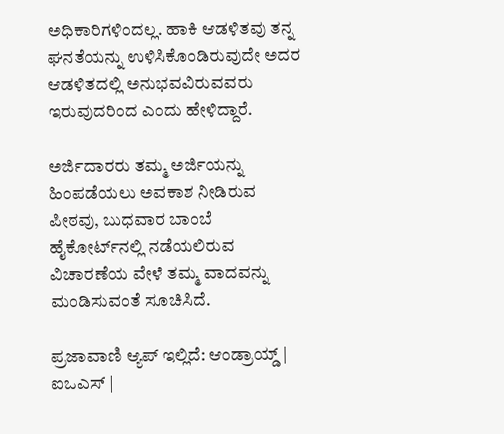ಅಧಿಕಾರಿಗಳಿಂದಲ್ಲ. ಹಾಕಿ ಆಡಳಿತವು ತನ್ನ ಘನತೆಯನ್ನು ಉಳಿಸಿಕೊಂಡಿರುವುದೇ ಅದರ ಆಡಳಿತದಲ್ಲಿ ಅನುಭವವಿರುವವರು ಇರುವುದರಿಂದ ಎಂದು ಹೇಳಿದ್ದಾರೆ.

ಅರ್ಜಿದಾರರು ತಮ್ಮ ಅರ್ಜಿಯನ್ನು ಹಿಂಪಡೆಯಲು ಅವಕಾಶ ನೀಡಿರುವ ಪೀಠವು, ಬುಧವಾರ ಬಾಂಬೆ ಹೈಕೋರ್ಟ್‌ನಲ್ಲಿ ನಡೆಯಲಿರುವ ವಿಚಾರಣೆಯ ವೇಳೆ ತಮ್ಮ ವಾದವನ್ನು ಮಂಡಿಸುವಂತೆ ಸೂಚಿಸಿದೆ.

ಪ್ರಜಾವಾಣಿ ಆ್ಯಪ್ ಇಲ್ಲಿದೆ: ಆಂಡ್ರಾಯ್ಡ್ | ಐಒಎಸ್ |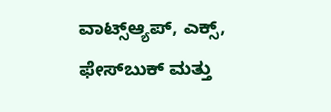ವಾಟ್ಸ್ಆ್ಯಪ್, ಎಕ್ಸ್, ಫೇಸ್‌ಬುಕ್ ಮತ್ತು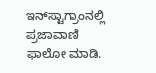ಇನ್‌ಸ್ಟಾಗ್ರಾಂನಲ್ಲಿ ಪ್ರಜಾವಾಣಿ ಫಾಲೋ ಮಾಡಿ.